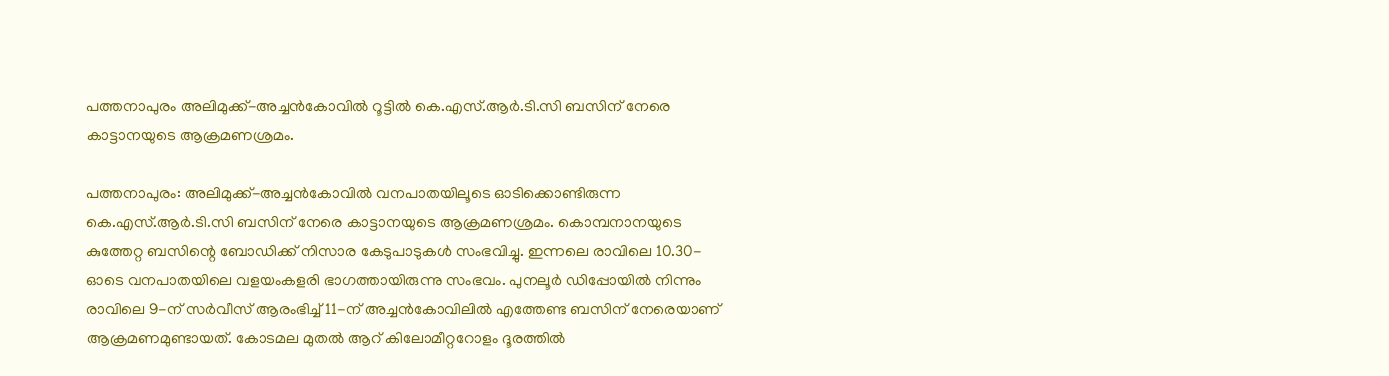പത്തനാപുരം അലിമുക്ക്-അച്ചൻകോവിൽ റൂട്ടിൽ കെ.എസ്.ആർ.ടി.സി ബസിന് നേരെ കാട്ടാനയുടെ ആക്രമണശ്രമം.

പത്തനാപുരം: അലിമുക്ക്-അച്ചൻകോവിൽ വനപാതയിലൂടെ ഓടിക്കൊണ്ടിരുന്ന കെ.എസ്.ആർ.ടി.സി ബസിന് നേരെ കാട്ടാനയുടെ ആക്രമണശ്രമം. കൊമ്പനാനയുടെ കുത്തേറ്റ ബസിന്റെ ബോഡിക്ക് നിസാര കേടുപാടുകൾ സംഭവിച്ചു. ഇന്നലെ രാവിലെ 10.30-ഓടെ വനപാതയിലെ വളയംകളരി ഭാഗത്തായിരുന്നു സംഭവം. പുനലൂർ ഡിപ്പോയിൽ നിന്നും രാവിലെ 9-ന് സർവീസ് ആരംഭിച്ച് 11-ന് അച്ചൻകോവിലിൽ എത്തേണ്ട ബസിന് നേരെയാണ് ആക്രമണമുണ്ടായത്. കോടമല മുതൽ ആറ് കിലോമീറ്ററോളം ദൂരത്തിൽ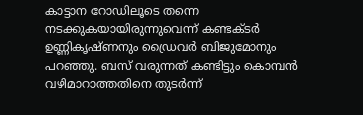കാട്ടാന റോഡിലൂടെ തന്നെ നടക്കുകയായിരുന്നുവെന്ന് കണ്ടക്ടർ ഉണ്ണികൃഷ്ണനും ഡ്രൈവർ ബിജുമോനും പറഞ്ഞു. ബസ് വരുന്നത് കണ്ടിട്ടും കൊമ്പൻ വഴിമാറാത്തതിനെ തുടർന്ന്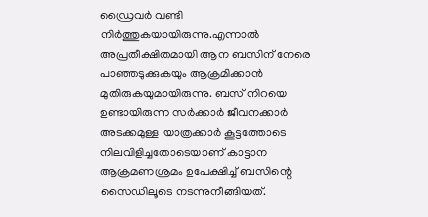ഡ്രൈവർ വണ്ടി നിർത്തുകയായിരുന്നു.എന്നാൽ അപ്രതീക്ഷിതമായി ആന ബസിന് നേരെ പാഞ്ഞടുക്കുകയും ആക്രമിക്കാൻ മുതിരുകയുമായിരുന്നു. ബസ് നിറയെ ഉണ്ടായിരുന്ന സർക്കാർ ജീവനക്കാർ അടക്കമുള്ള യാത്രക്കാർ കൂട്ടത്തോടെ നിലവിളിച്ചതോടെയാണ് കാട്ടാന ആക്രമണശ്രമം ഉപേക്ഷിച്ച് ബസിന്റെ സൈഡിലൂടെ നടന്നുനീങ്ങിയത്.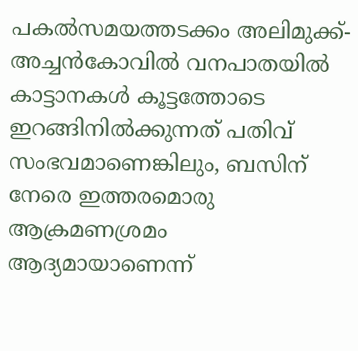പകൽസമയത്തടക്കം അലിമുക്ക്-അച്ചൻകോവിൽ വനപാതയിൽ കാട്ടാനകൾ കൂട്ടത്തോടെ ഇറങ്ങിനിൽക്കുന്നത് പതിവ് സംഭവമാണെങ്കിലും, ബസിന് നേരെ ഇത്തരമൊരു ആക്രമണശ്രമം ആദ്യമായാണെന്ന്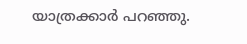യാത്രക്കാർ പറഞ്ഞു.